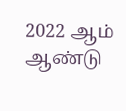2022 ஆம் ஆண்டு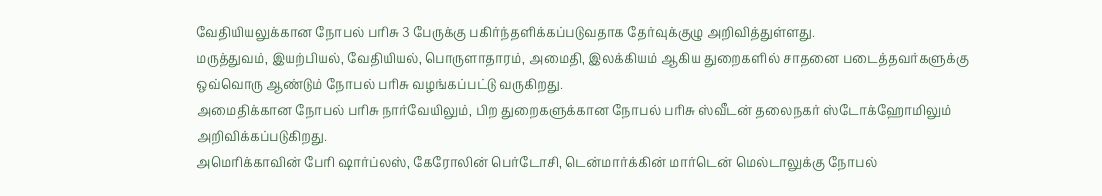வேதியியலுக்கான நோபல் பரிசு 3 பேருக்கு பகிர்ந்தளிக்கப்படுவதாக தேர்வுக்குழு அறிவித்துள்ளது.
மருத்துவம், இயற்பியல், வேதியியல், பொருளாதாரம், அமைதி, இலக்கியம் ஆகிய துறைகளில் சாதனை படைத்தவர்களுக்கு ஒவ்வொரு ஆண்டும் நோபல் பரிசு வழங்கப்பட்டு வருகிறது.
அமைதிக்கான நோபல் பரிசு நார்வேயிலும், பிற துறைகளுக்கான நோபல் பரிசு ஸ்வீடன் தலைநகர் ஸ்டோக்ஹோமிலும் அறிவிக்கப்படுகிறது.
அமெரிக்காவின் பேரி ஷார்ப்லஸ், கேரோலின் பெர்டோசி, டென்மார்க்கின் மார்டென் மெல்டாலுக்கு நோபல்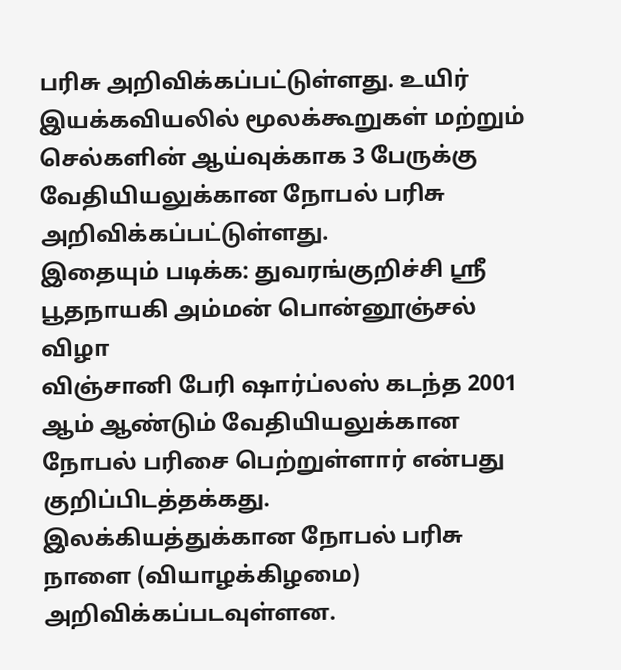பரிசு அறிவிக்கப்பட்டுள்ளது. உயிர் இயக்கவியலில் மூலக்கூறுகள் மற்றும் செல்களின் ஆய்வுக்காக 3 பேருக்கு வேதியியலுக்கான நோபல் பரிசு அறிவிக்கப்பட்டுள்ளது.
இதையும் படிக்க: துவரங்குறிச்சி ஸ்ரீ பூதநாயகி அம்மன் பொன்னூஞ்சல் விழா
விஞ்சானி பேரி ஷார்ப்லஸ் கடந்த 2001 ஆம் ஆண்டும் வேதியியலுக்கான நோபல் பரிசை பெற்றுள்ளார் என்பது குறிப்பிடத்தக்கது.
இலக்கியத்துக்கான நோபல் பரிசு நாளை (வியாழக்கிழமை) அறிவிக்கப்படவுள்ளன.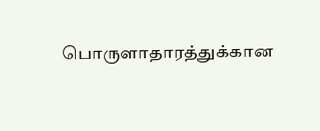பொருளாதாரத்துக்கான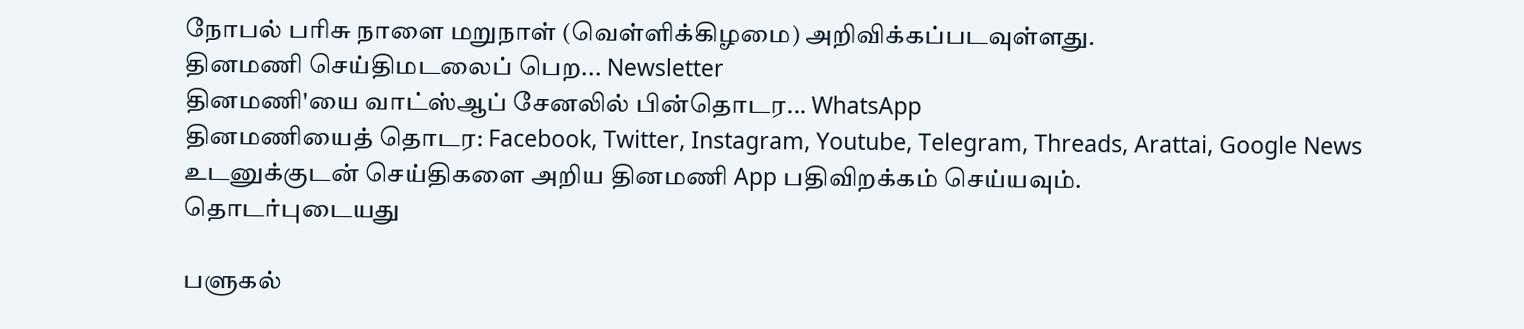நோபல் பரிசு நாளை மறுநாள் (வெள்ளிக்கிழமை) அறிவிக்கப்படவுள்ளது.
தினமணி செய்திமடலைப் பெற... Newsletter
தினமணி'யை வாட்ஸ்ஆப் சேனலில் பின்தொடர... WhatsApp
தினமணியைத் தொடர: Facebook, Twitter, Instagram, Youtube, Telegram, Threads, Arattai, Google News
உடனுக்குடன் செய்திகளை அறிய தினமணி App பதிவிறக்கம் செய்யவும்.
தொடர்புடையது

பளுகல்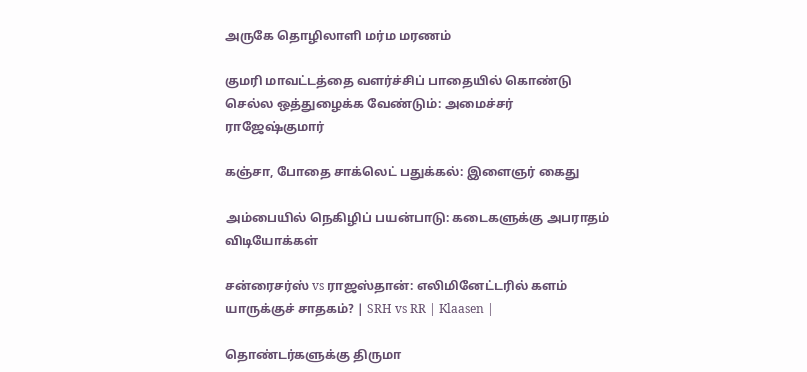அருகே தொழிலாளி மர்ம மரணம்

குமரி மாவட்டத்தை வளர்ச்சிப் பாதையில் கொண்டு செல்ல ஒத்துழைக்க வேண்டும்: அமைச்சர் ராஜேஷ்குமார்

கஞ்சா, போதை சாக்லெட் பதுக்கல்: இளைஞர் கைது

அம்பையில் நெகிழிப் பயன்பாடு: கடைகளுக்கு அபராதம்
விடியோக்கள்

சன்ரைசர்ஸ் vs ராஜஸ்தான்: எலிமினேட்டரில் களம் யாருக்குச் சாதகம்? | SRH vs RR | Klaasen |

தொண்டர்களுக்கு திருமா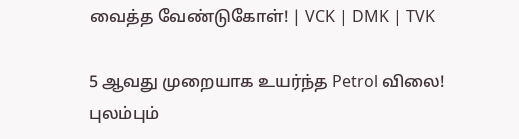வைத்த வேண்டுகோள்! | VCK | DMK | TVK

5 ஆவது முறையாக உயர்ந்த Petrol விலை! புலம்பும்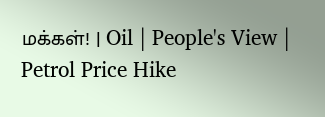மக்கள்! | Oil | People's View | Petrol Price Hike